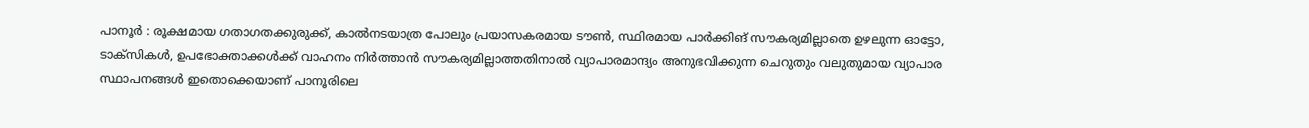പാനൂർ : രൂക്ഷമായ ഗതാഗതക്കുരുക്ക്, കാൽനടയാത്ര പോലും പ്രയാസകരമായ ടൗൺ, സ്ഥിരമായ പാർക്കിങ് സൗകര്യമില്ലാതെ ഉഴലുന്ന ഓട്ടോ, ടാക്സികൾ, ഉപഭോക്താക്കൾക്ക് വാഹനം നിർത്താൻ സൗകര്യമില്ലാത്തതിനാൽ വ്യാപാരമാന്ദ്യം അനുഭവിക്കുന്ന ചെറുതും വലുതുമായ വ്യാപാര സ്ഥാപനങ്ങൾ ഇതൊക്കെയാണ് പാനൂരിലെ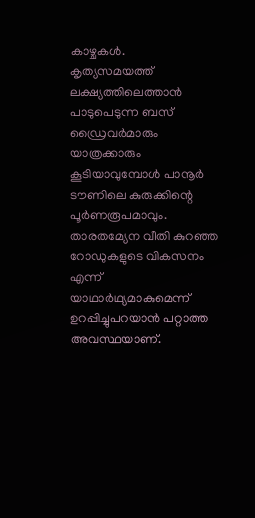കാഴ്ചകൾ.
കൃത്യസമയത്ത് ലക്ഷ്യത്തിലെത്താൻ പാടുപെടുന്ന ബസ് ഡ്രൈവർമാരും യാത്രക്കാരും കൂടിയാവുമ്പോൾ പാനൂർ ടൗണിലെ കുരുക്കിന്റെ പൂർണരൂപമാവും.
താരതമ്യേന വീതി കുറഞ്ഞ റോഡുകളുടെ വികസനം എന്ന് യാഥാർഥ്യമാകുമെന്ന് ഉറപ്പിച്ചുപറയാൻ പറ്റാത്ത അവസ്ഥയാണ്.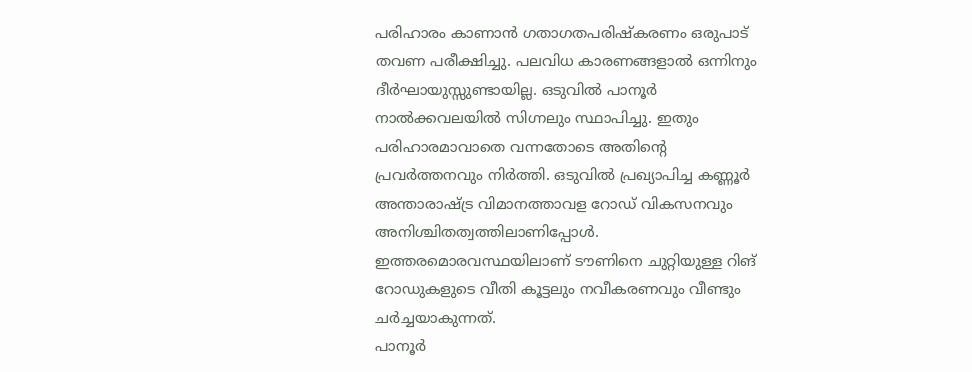പരിഹാരം കാണാൻ ഗതാഗതപരിഷ്കരണം ഒരുപാട് തവണ പരീക്ഷിച്ചു. പലവിധ കാരണങ്ങളാൽ ഒന്നിനും ദീർഘായുസ്സുണ്ടായില്ല. ഒടുവിൽ പാനൂർ നാൽക്കവലയിൽ സിഗ്നലും സ്ഥാപിച്ചു. ഇതും പരിഹാരമാവാതെ വന്നതോടെ അതിന്റെ പ്രവർത്തനവും നിർത്തി. ഒടുവിൽ പ്രഖ്യാപിച്ച കണ്ണൂർ അന്താരാഷ്ട്ര വിമാനത്താവള റോഡ് വികസനവും അനിശ്ചിതത്വത്തിലാണിപ്പോൾ. ഇത്തരമൊരവസ്ഥയിലാണ് ടൗണിനെ ചുറ്റിയുള്ള റിങ് റോഡുകളുടെ വീതി കൂട്ടലും നവീകരണവും വീണ്ടും ചർച്ചയാകുന്നത്.
പാനൂർ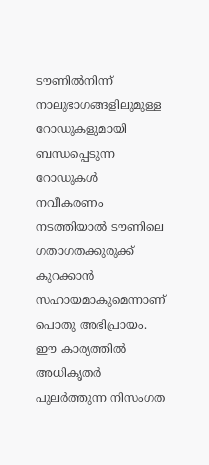ടൗണിൽനിന്ന് നാലുഭാഗങ്ങളിലുമുള്ള റോഡുകളുമായി ബന്ധപ്പെടുന്ന റോഡുകൾ നവീകരണം നടത്തിയാൽ ടൗണിലെ ഗതാഗതക്കുരുക്ക് കുറക്കാൻ സഹായമാകുമെന്നാണ് പൊതു അഭിപ്രായം. ഈ കാര്യത്തിൽ അധികൃതർ പുലർത്തുന്ന നിസംഗത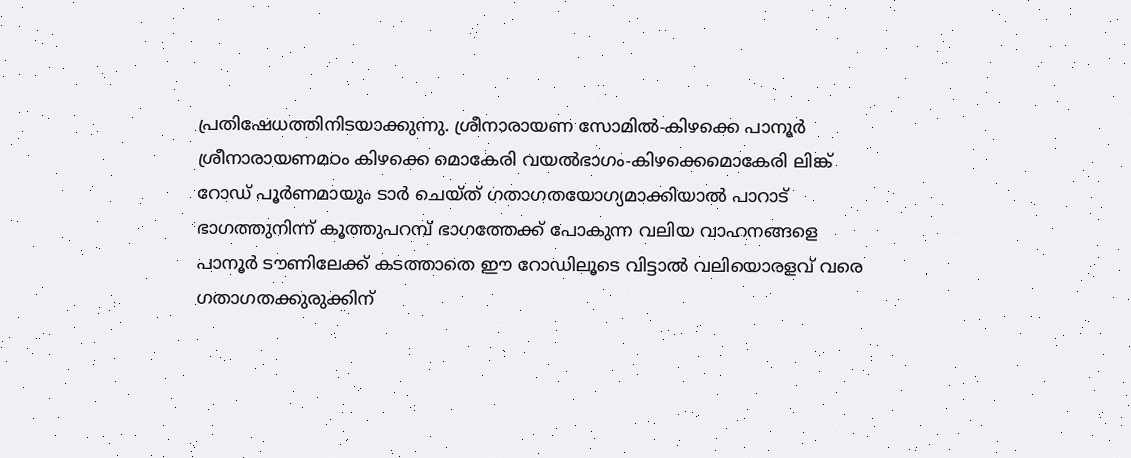പ്രതിഷേധത്തിനിടയാക്കുന്നു. ശ്രീനാരായണ സോമിൽ-കിഴക്കെ പാനൂർ ശ്രീനാരായണമഠം കിഴക്കെ മൊകേരി വയൽഭാഗം-കിഴക്കെമൊകേരി ലിങ്ക് റോഡ് പൂർണമായും ടാർ ചെയ്ത് ഗതാഗതയോഗ്യമാക്കിയാൽ പാറാട് ഭാഗത്തുനിന്ന് കൂത്തുപറമ്പ് ഭാഗത്തേക്ക് പോകുന്ന വലിയ വാഹനങ്ങളെ പാനൂർ ടൗണിലേക്ക് കടത്താതെ ഈ റോഡിലൂടെ വിട്ടാൽ വലിയൊരളവ് വരെ ഗതാഗതക്കുരുക്കിന്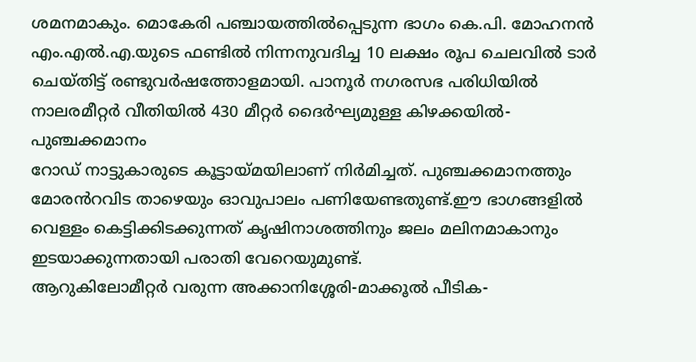ശമനമാകും. മൊകേരി പഞ്ചായത്തിൽപ്പെടുന്ന ഭാഗം കെ.പി. മോഹനൻ എം.എൽ.എ.യുടെ ഫണ്ടിൽ നിന്നനുവദിച്ച 10 ലക്ഷം രൂപ ചെലവിൽ ടാർ ചെയ്തിട്ട് രണ്ടുവർഷത്തോളമായി. പാനൂർ നഗരസഭ പരിധിയിൽ നാലരമീറ്റർ വീതിയിൽ 430 മീറ്റർ ദൈർഘ്യമുള്ള കിഴക്കയിൽ-പുഞ്ചക്കമാനം
റോഡ് നാട്ടുകാരുടെ കൂട്ടായ്മയിലാണ് നിർമിച്ചത്. പുഞ്ചക്കമാനത്തും മോരൻറവിട താഴെയും ഓവുപാലം പണിയേണ്ടതുണ്ട്.ഈ ഭാഗങ്ങളിൽ വെള്ളം കെട്ടിക്കിടക്കുന്നത് കൃഷിനാശത്തിനും ജലം മലിനമാകാനും ഇടയാക്കുന്നതായി പരാതി വേറെയുമുണ്ട്.
ആറുകിലോമീറ്റർ വരുന്ന അക്കാനിശ്ശേരി-മാക്കൂൽ പീടിക-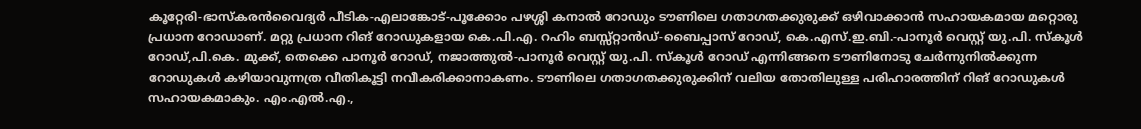കൂറ്റേരി-ഭാസ്കരൻവൈദ്യർ പീടിക-എലാങ്കോട്-പൂക്കോം പഴശ്ശി കനാൽ റോഡും ടൗണിലെ ഗതാഗതക്കുരുക്ക് ഒഴിവാക്കാൻ സഹായകമായ മറ്റൊരു പ്രധാന റോഡാണ്. മറ്റു പ്രധാന റിങ് റോഡുകളായ കെ.പി.എ. റഹിം ബസ്സ്റ്റാൻഡ്-ബൈപ്പാസ് റോഡ്, കെ.എസ്.ഇ.ബി.-പാനൂർ വെസ്റ്റ് യു.പി. സ്കൂൾ റോഡ്,പി.കെ. മുക്ക്, തെക്കെ പാനൂർ റോഡ്, നജാത്തുൽ-പാനൂർ വെസ്റ്റ് യു.പി. സ്കൂൾ റോഡ് എന്നിങ്ങനെ ടൗണിനോടു ചേർന്നുനിൽക്കുന്ന റോഡുകൾ കഴിയാവുന്നത്ര വീതികൂട്ടി നവീകരിക്കാനാകണം. ടൗണിലെ ഗതാഗതക്കുരുക്കിന് വലിയ തോതിലുള്ള പരിഹാരത്തിന് റിങ് റോഡുകൾ സഹായകമാകും. എം.എൽ.എ.,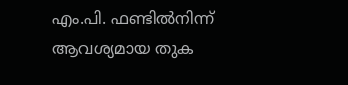എം.പി. ഫണ്ടിൽനിന്ന് ആവശ്യമായ തുക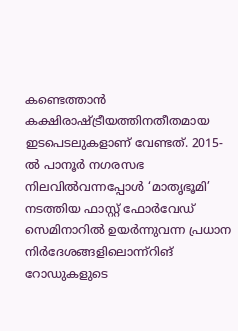കണ്ടെത്താൻ കക്ഷിരാഷ്ട്രീയത്തിനതീതമായ ഇടപെടലുകളാണ് വേണ്ടത്. 2015-ൽ പാനൂർ നഗരസഭ നിലവിൽവന്നപ്പോൾ ‘മാതൃഭൂമി’ നടത്തിയ ഫാസ്റ്റ് ഫോർവേഡ് സെമിനാറിൽ ഉയർന്നുവന്ന പ്രധാന നിർദേശങ്ങളിലൊന്ന്റിങ് റോഡുകളുടെ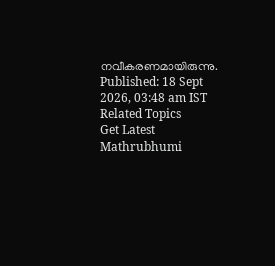നവീകരണമായിരുന്നു.
Published: 18 Sept 2026, 03:48 am IST
Related Topics
Get Latest Mathrubhumi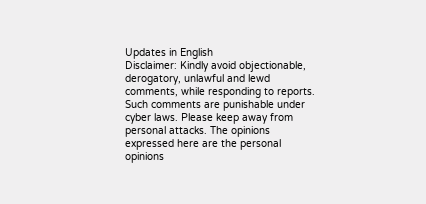Updates in English
Disclaimer: Kindly avoid objectionable, derogatory, unlawful and lewd comments, while responding to reports. Such comments are punishable under cyber laws. Please keep away from personal attacks. The opinions expressed here are the personal opinions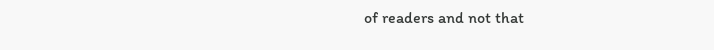of readers and not that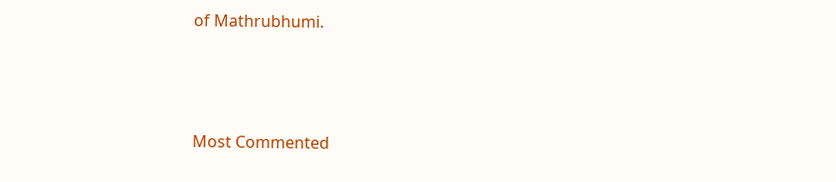of Mathrubhumi.



Most Commented